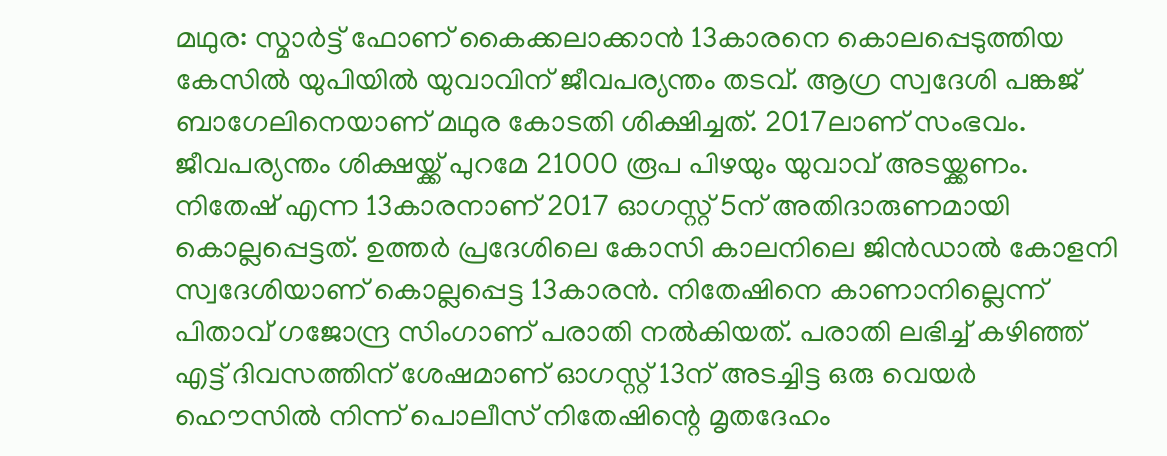മഥുര: സ്മാർട്ട് ഫോണ് കൈക്കലാക്കാൻ 13കാരനെ കൊലപ്പെടുത്തിയ കേസിൽ യുപിയിൽ യുവാവിന് ജീവപര്യന്തം തടവ്. ആഗ്ര സ്വദേശി പങ്കജ് ബാഗേലിനെയാണ് മഥുര കോടതി ശിക്ഷിച്ചത്. 2017ലാണ് സംഭവം. ജീവപര്യന്തം ശിക്ഷയ്ക്ക് പുറമേ 21000 രൂപ പിഴയും യുവാവ് അടയ്ക്കണം.
നിതേഷ് എന്ന 13കാരനാണ് 2017 ഓഗസ്റ്റ് 5ന് അതിദാരുണമായി കൊല്ലപ്പെട്ടത്. ഉത്തർ പ്രദേശിലെ കോസി കാലനിലെ ജിൻഡാൽ കോളനി സ്വദേശിയാണ് കൊല്ലപ്പെട്ട 13കാരൻ. നിതേഷിനെ കാണാനില്ലെന്ന് പിതാവ് ഗജോന്ദ്ര സിംഗാണ് പരാതി നൽകിയത്. പരാതി ലഭിച്ച് കഴിഞ്ഞ് എട്ട് ദിവസത്തിന് ശേഷമാണ് ഓഗസ്റ്റ് 13ന് അടച്ചിട്ട ഒരു വെയർ ഹൌസിൽ നിന്ന് പൊലീസ് നിതേഷിന്റെ മൃതദേഹം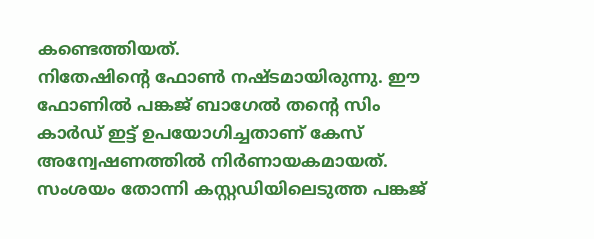കണ്ടെത്തിയത്.
നിതേഷിന്റെ ഫോൺ നഷ്ടമായിരുന്നു. ഈ ഫോണിൽ പങ്കജ് ബാഗേൽ തന്റെ സിം കാർഡ് ഇട്ട് ഉപയോഗിച്ചതാണ് കേസ് അന്വേഷണത്തിൽ നിർണായകമായത്. സംശയം തോന്നി കസ്റ്റഡിയിലെടുത്ത പങ്കജ്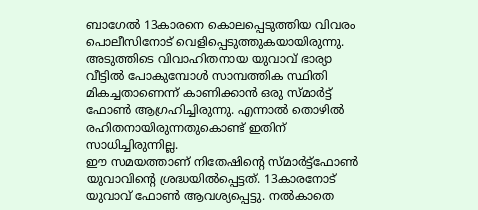ബാഗേൽ 13കാരനെ കൊലപ്പെടുത്തിയ വിവരം പൊലീസിനോട് വെളിപ്പെടുത്തുകയായിരുന്നു. അടുത്തിടെ വിവാഹിതനായ യുവാവ് ഭാര്യാ വീട്ടിൽ പോകുമ്പോൾ സാമ്പത്തിക സ്ഥിതി മികച്ചതാണെന്ന് കാണിക്കാൻ ഒരു സ്മാർട്ട് ഫോൺ ആഗ്രഹിച്ചിരുന്നു. എന്നാൽ തൊഴിൽ രഹിതനായിരുന്നതുകൊണ്ട് ഇതിന് സാധിച്ചിരുന്നില്ല.
ഈ സമയത്താണ് നിതേഷിന്റെ സ്മാർട്ട്ഫോൺ യുവാവിന്റെ ശ്രദ്ധയിൽപ്പെട്ടത്. 13കാരനോട് യുവാവ് ഫോൺ ആവശ്യപ്പെട്ടു. നൽകാതെ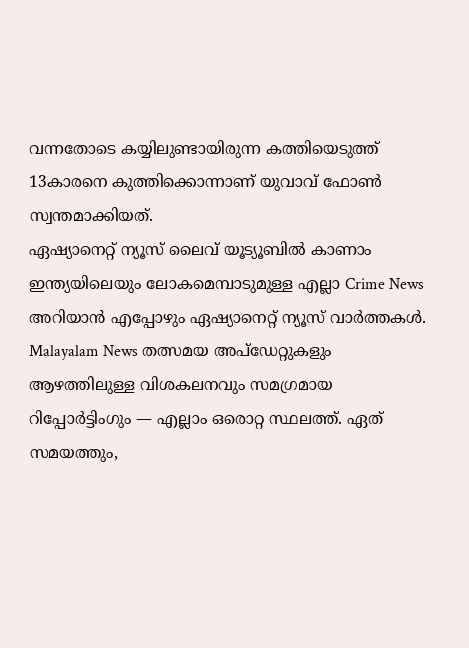വന്നതോടെ കയ്യിലുണ്ടായിരുന്ന കത്തിയെടുത്ത് 13കാരനെ കുത്തിക്കൊന്നാണ് യുവാവ് ഫോൺ സ്വന്തമാക്കിയത്.
ഏഷ്യാനെറ്റ് ന്യൂസ് ലൈവ് യൂട്യൂബിൽ കാണാം
ഇന്ത്യയിലെയും ലോകമെമ്പാടുമുള്ള എല്ലാ Crime News അറിയാൻ എപ്പോഴും ഏഷ്യാനെറ്റ് ന്യൂസ് വാർത്തകൾ. Malayalam News തത്സമയ അപ്ഡേറ്റുകളും ആഴത്തിലുള്ള വിശകലനവും സമഗ്രമായ റിപ്പോർട്ടിംഗും — എല്ലാം ഒരൊറ്റ സ്ഥലത്ത്. ഏത് സമയത്തും,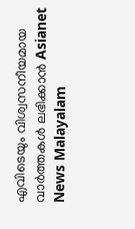എവിടെയും വിശ്വസനീയമായ വാർത്തകൾ ലഭിക്കാൻ Asianet News Malayalam